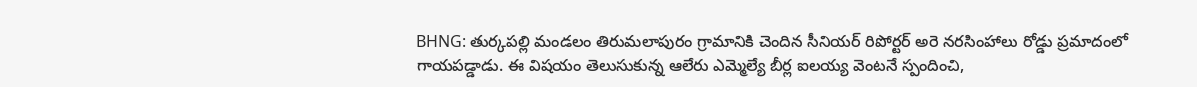BHNG: తుర్కపల్లి మండలం తిరుమలాపురం గ్రామానికి చెందిన సీనియర్ రిపోర్టర్ అరె నరసింహాలు రోడ్డు ప్రమాదంలో గాయపడ్డాడు. ఈ విషయం తెలుసుకున్న ఆలేరు ఎమ్మెల్యే బీర్ల ఐలయ్య వెంటనే స్పందించి,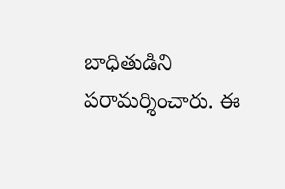బాధితుడిని పరామర్శించారు. ఈ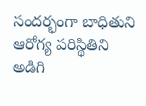సందర్భంగా బాధితుని ఆరోగ్య పరిస్థితిని అడిగి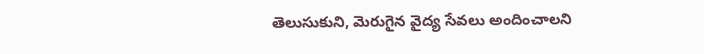తెలుసుకుని, మెరుగైన వైద్య సేవలు అందించాలని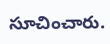సూచించారు.